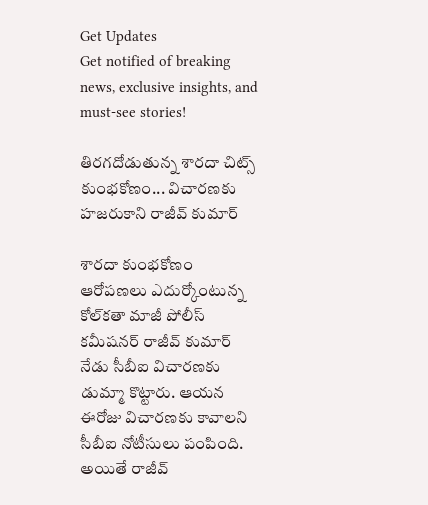Get Updates
Get notified of breaking news, exclusive insights, and must-see stories!

తిరగదోడుతున్న శారదా చిట్స్ కుంభకోణం... విచారణకు హజరుకాని రాజీవ్ కుమార్

శారదా కుంభకోణం ఆరోపణలు ఎదుర్కోంటున్న కోల్‌కతా మాజీ పోలీస్ కమీషనర్ రాజీవ్ కుమార్ నేడు సీబీఐ విచారణకు డుమ్మా కొట్టారు. ఆయన ఈరోజు విచారణకు కావాలని సీబీఐ నోటీసులు పంపింది. అయితే రాజీవ్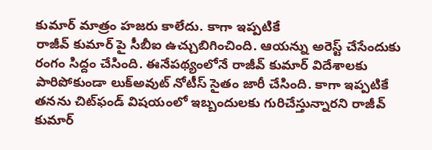కుమార్ మాత్రం హజరు కాలేదు. కాగా ఇప్పటికే
రాజీవ్ కుమార్ పై సీబీఐ ఉచ్చుబిగించింది. ఆయన్ను అరెస్ట్ చేసేందుకు రంగం సిద్దం చేసింది. ఈనేపథ్యంలోనే రాజీవ్ కుమార్ విదేశాలకు పారిపోకుండా లుక్‌అవుట్ నోటీస్ సైతం జారీ చేసింది. కాగా ఇప్పటికే తనను చిట్‌ఫండ్ విషయంలో ఇబ్బందులకు గురిచేస్తున్నారని రాజీవ్ కుమార్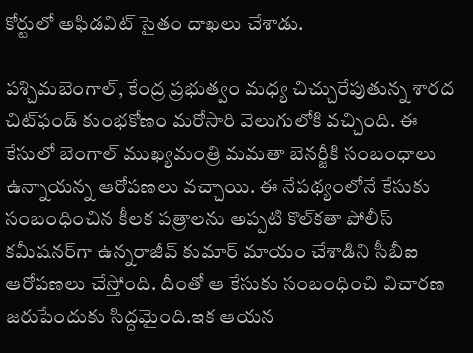కోర్టులో అఫిడవిట్ సైతం దాఖలు చేశాడు.

పశ్చిమబెంగాల్, కేంద్ర ప్రభుత్వం మధ్య చిచ్చురేపుతున్న శారద చిట్‌ఫండ్ కుంభకోణం మరోసారి వెలుగులోకి వచ్చింది. ఈ కేసులో బెంగాల్ ముఖ్యమంత్రి మమతా బెనర్జీకి సంబంధాలు ఉన్నాయన్న ఆరోపణలు వచ్చాయి. ఈ నేపథ్యంలోనే కేసుకు సంబంధించిన కీలక పత్రాలను అప్పటి కొల్‌కతా పోలీస్ కమీషనర్‌గా ఉన్నరాజీవ్ కుమార్‌ మాయం చేశాడిని సీబీఐ ఆరోపణలు చేస్తోంది. దీంతో ఆ కేసుకు సంబంధించి విచారణ జరుపేందుకు సిద్దమైంది.ఇక ఆయన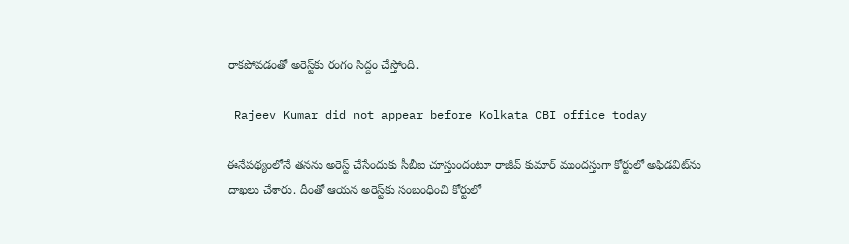రాకపోవడంతో అరెస్ట్‌కు రంగం సిద్దం చేస్తోంది.

 Rajeev Kumar did not appear before Kolkata CBI office today

ఈనేపథ్యంలోనే తనను అరెస్ట్ చేసేందుకు సీబీఐ చూస్తుందంటూ రాజీవ్ కుమార్ ముందస్తుగా కోర్టులో అఫిడవిట్‌ను దాఖలు చేశారు. దీంతో ఆయన అరెస్ట్‌కు సంబంధించి కోర్టులో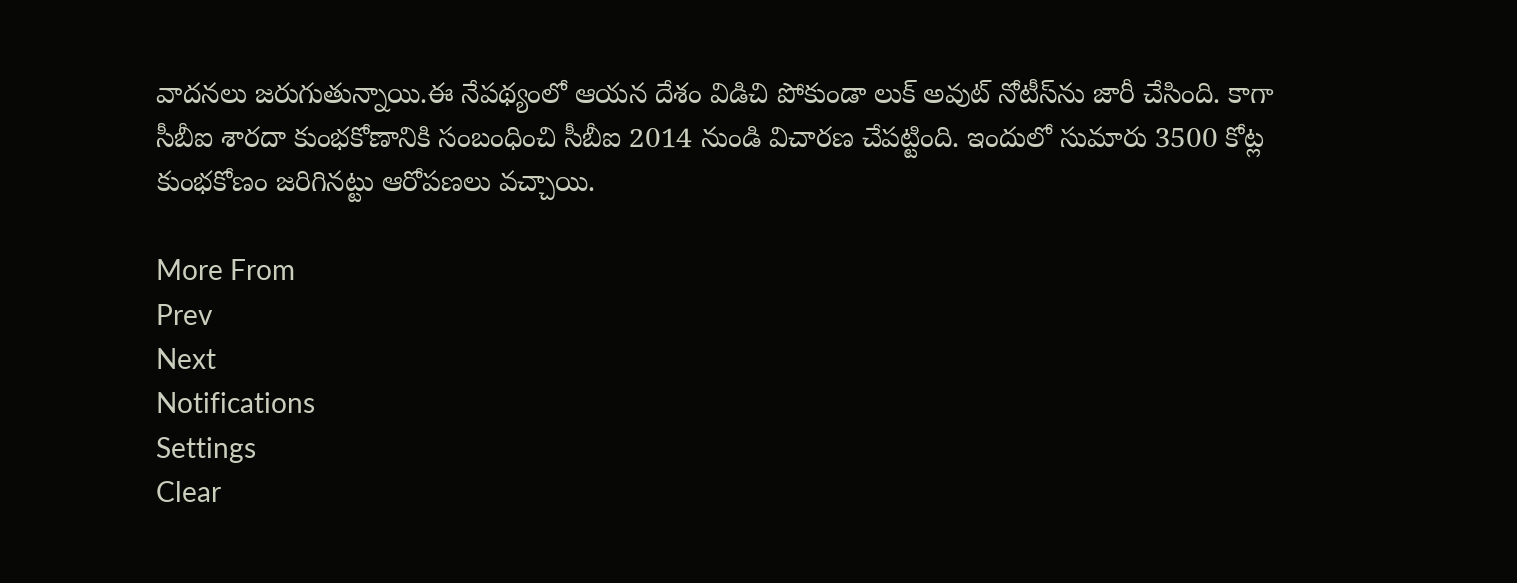వాదనలు జరుగుతున్నాయి.ఈ నేపథ్యంలో ఆయన దేశం విడిచి పోకుండా లుక్ అవుట్ నోటీస్‌ను జారీ చేసింది. కాగా సీబీఐ శారదా కుంభకోణానికి సంబంధించి సీబీఐ 2014 నుండి విచారణ చేపట్టింది. ఇందులో సుమారు 3500 కోట్ల కుంభకోణం జరిగినట్టు ఆరోపణలు వచ్చాయి.

More From
Prev
Next
Notifications
Settings
Clear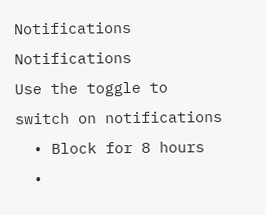Notifications
Notifications
Use the toggle to switch on notifications
  • Block for 8 hours
  •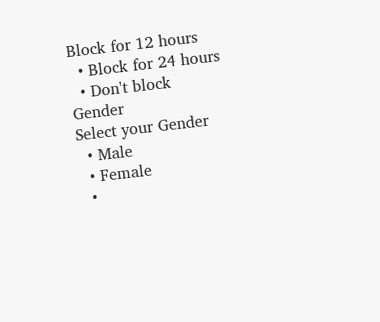Block for 12 hours
  • Block for 24 hours
  • Don't block
Gender
Select your Gender
  • Male
  • Female
  •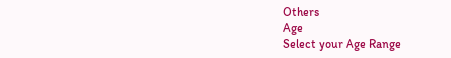Others
Age
Select your Age Range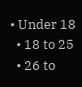• Under 18
  • 18 to 25
  • 26 to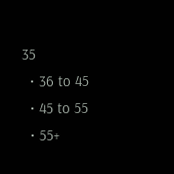35
  • 36 to 45
  • 45 to 55
  • 55+